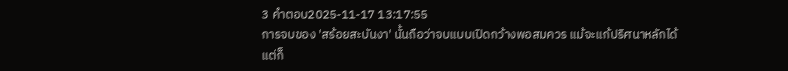3 คำตอบ2025-11-17 13:17:55
การจบของ 'สร้อยสะบันงา' นั้นถือว่าจบแบบเปิดกว้างพอสมควร แม้จะแก้ปริศนาหลักได้ แต่ก็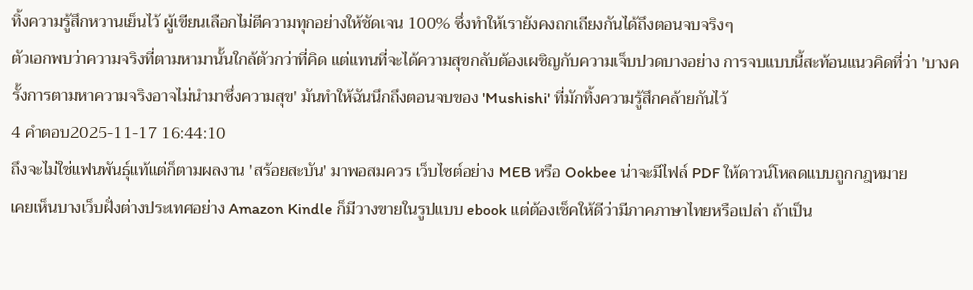ทิ้งความรู้สึกหวานเย็นไว้ ผู้เขียนเลือกไม่ตีความทุกอย่างให้ชัดเจน 100% ซึ่งทำให้เรายังคงถกเถียงกันได้ถึงตอนจบจริงๆ
ตัวเอกพบว่าความจริงที่ตามหามานั้นใกล้ตัวกว่าที่คิด แต่แทนที่จะได้ความสุขกลับต้องเผชิญกับความเจ็บปวดบางอย่าง การจบแบบนี้สะท้อนแนวคิดที่ว่า 'บางครั้งการตามหาความจริงอาจไม่นำมาซึ่งความสุข' มันทำให้ฉันนึกถึงตอนจบของ 'Mushishi' ที่มักทิ้งความรู้สึกคล้ายกันไว้
4 คำตอบ2025-11-17 16:44:10
ถึงจะไม่ใช่แฟนพันธุ์แท้แต่ก็ตามผลงาน 'สร้อยสะบัน' มาพอสมควร เว็บไซต์อย่าง MEB หรือ Ookbee น่าจะมีไฟล์ PDF ให้ดาวน์โหลดแบบถูกกฎหมาย
เคยเห็นบางเว็บฝั่งต่างประเทศอย่าง Amazon Kindle ก็มีวางขายในรูปแบบ ebook แต่ต้องเช็คให้ดีว่ามีภาคภาษาไทยหรือเปล่า ถ้าเป็น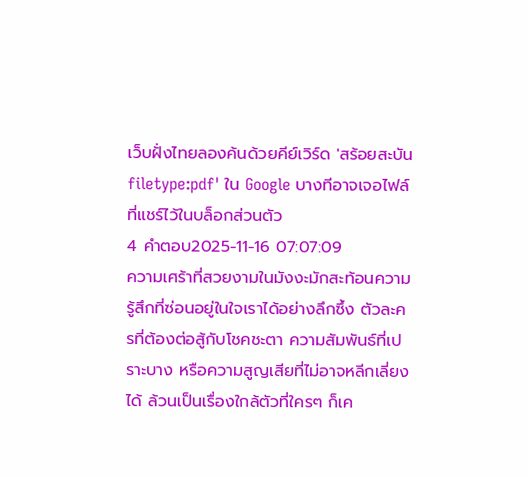เว็บฝั่งไทยลองค้นด้วยคีย์เวิร์ด 'สร้อยสะบัน filetype:pdf' ใน Google บางทีอาจเจอไฟล์ที่แชร์ไว้ในบล็อกส่วนตัว
4 คำตอบ2025-11-16 07:07:09
ความเศร้าที่สวยงามในมังงะมักสะท้อนความรู้สึกที่ซ่อนอยู่ในใจเราได้อย่างลึกซึ้ง ตัวละครที่ต้องต่อสู้กับโชคชะตา ความสัมพันธ์ที่เปราะบาง หรือความสูญเสียที่ไม่อาจหลีกเลี่ยงได้ ล้วนเป็นเรื่องใกล้ตัวที่ใครๆ ก็เค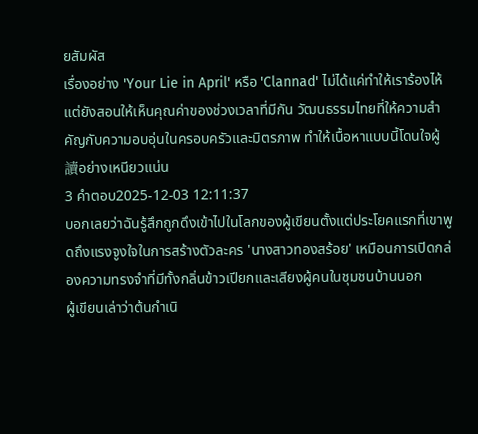ยสัมผัส
เรื่องอย่าง 'Your Lie in April' หรือ 'Clannad' ไม่ได้แค่ทำให้เราร้องไห้ แต่ยังสอนให้เห็นคุณค่าของช่วงเวลาที่มีกัน วัฒนธรรมไทยที่ให้ความสำคัญกับความอบอุ่นในครอบครัวและมิตรภาพ ทำให้เนื้อหาแบบนี้โดนใจผู้讀อย่างเหนียวแน่น
3 คำตอบ2025-12-03 12:11:37
บอกเลยว่าฉันรู้สึกถูกดึงเข้าไปในโลกของผู้เขียนตั้งแต่ประโยคแรกที่เขาพูดถึงแรงจูงใจในการสร้างตัวละคร 'นางสาวทองสร้อย' เหมือนการเปิดกล่องความทรงจำที่มีทั้งกลิ่นข้าวเปียกและเสียงผู้คนในชุมชนบ้านนอก
ผู้เขียนเล่าว่าต้นกำเนิ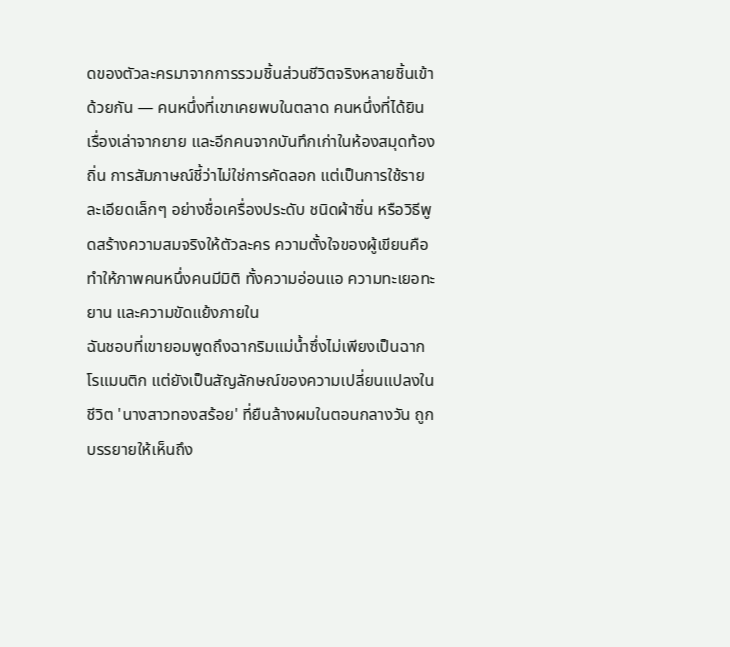ดของตัวละครมาจากการรวมชิ้นส่วนชีวิตจริงหลายชิ้นเข้าด้วยกัน — คนหนึ่งที่เขาเคยพบในตลาด คนหนึ่งที่ได้ยินเรื่องเล่าจากยาย และอีกคนจากบันทึกเก่าในห้องสมุดท้องถิ่น การสัมภาษณ์ชี้ว่าไม่ใช่การคัดลอก แต่เป็นการใช้รายละเอียดเล็กๆ อย่างชื่อเครื่องประดับ ชนิดผ้าซิ่น หรือวิธีพูดสร้างความสมจริงให้ตัวละคร ความตั้งใจของผู้เขียนคือทำให้ภาพคนหนึ่งคนมีมิติ ทั้งความอ่อนแอ ความทะเยอทะยาน และความขัดแย้งภายใน
ฉันชอบที่เขายอมพูดถึงฉากริมแม่น้ำซึ่งไม่เพียงเป็นฉากโรแมนติก แต่ยังเป็นสัญลักษณ์ของความเปลี่ยนแปลงในชีวิต 'นางสาวทองสร้อย' ที่ยืนล้างผมในตอนกลางวัน ถูกบรรยายให้เห็นถึง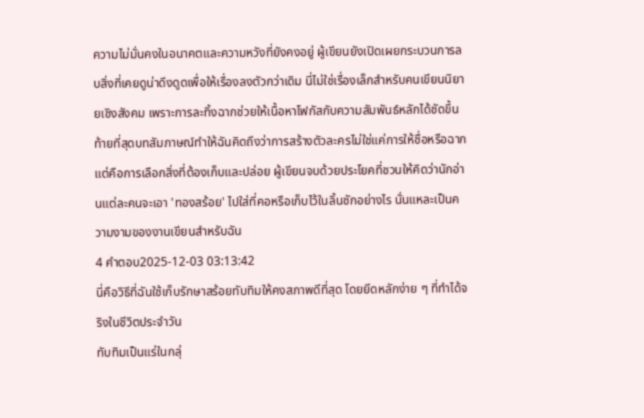ความไม่มั่นคงในอนาคตและความหวังที่ยังคงอยู่ ผู้เขียนยังเปิดเผยกระบวนการลบสิ่งที่เคยดูน่าดึงดูดเพื่อให้เรื่องลงตัวกว่าเดิม นี่ไม่ใช่เรื่องเล็กสำหรับคนเขียนนิยายเชิงสังคม เพราะการละทิ้งฉากช่วยให้เนื้อหาโฟกัสกับความสัมพันธ์หลักได้ชัดขึ้น
ท้ายที่สุดบทสัมภาษณ์ทำให้ฉันคิดถึงว่าการสร้างตัวละครไม่ใช่แค่การให้ชื่อหรือฉาก แต่คือการเลือกสิ่งที่ต้องเก็บและปล่อย ผู้เขียนจบด้วยประโยคที่ชวนให้คิดว่านักอ่านแต่ละคนจะเอา 'ทองสร้อย' ไปใส่ที่คอหรือเก็บไว้ในลิ้นชักอย่างไร นั่นแหละเป็นความงามของงานเขียนสำหรับฉัน
4 คำตอบ2025-12-03 03:13:42
นี่คือวิธีที่ฉันใช้เก็บรักษาสร้อยทับทิมให้คงสภาพดีที่สุด โดยยึดหลักง่าย ๆ ที่ทำได้จริงในชีวิตประจำวัน
ทับทิมเป็นแร่ในกลุ่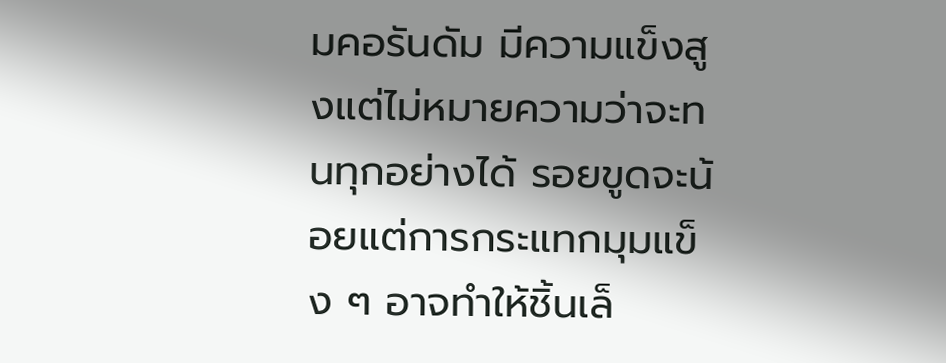มคอรันดัม มีความแข็งสูงแต่ไม่หมายความว่าจะทนทุกอย่างได้ รอยขูดจะน้อยแต่การกระแทกมุมแข็ง ๆ อาจทำให้ชิ้นเล็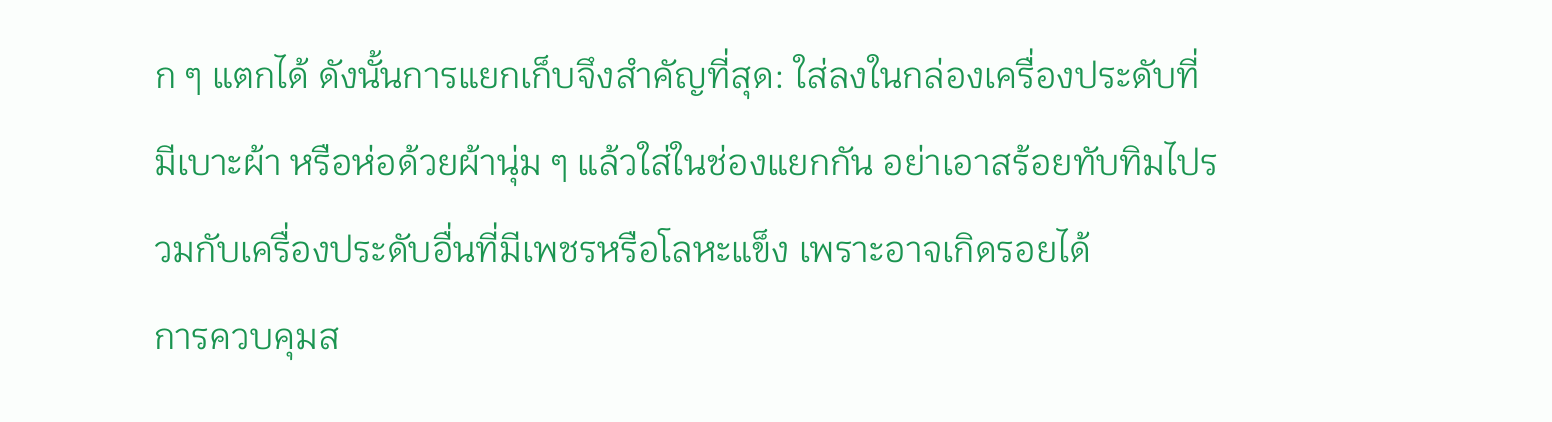ก ๆ แตกได้ ดังนั้นการแยกเก็บจึงสำคัญที่สุด: ใส่ลงในกล่องเครื่องประดับที่มีเบาะผ้า หรือห่อด้วยผ้านุ่ม ๆ แล้วใส่ในช่องแยกกัน อย่าเอาสร้อยทับทิมไปรวมกับเครื่องประดับอื่นที่มีเพชรหรือโลหะแข็ง เพราะอาจเกิดรอยได้
การควบคุมส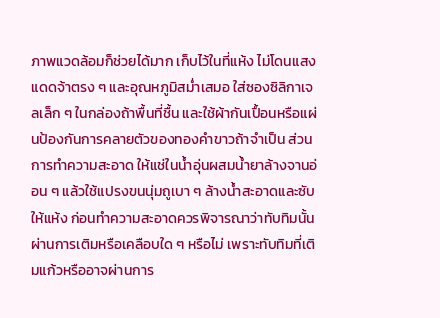ภาพแวดล้อมก็ช่วยได้มาก เก็บไว้ในที่แห้ง ไม่โดนแสงแดดจ้าตรง ๆ และอุณหภูมิสม่ำเสมอ ใส่ซองซิลิกาเจลเล็ก ๆ ในกล่องถ้าพื้นที่ชื้น และใช้ผ้ากันเปื้อนหรือแผ่นป้องกันการคลายตัวของทองคำขาวถ้าจำเป็น ส่วนการทำความสะอาด ให้แช่ในน้ำอุ่นผสมน้ำยาล้างจานอ่อน ๆ แล้วใช้แปรงขนนุ่มถูเบา ๆ ล้างน้ำสะอาดและซับให้แห้ง ก่อนทำความสะอาดควรพิจารณาว่าทับทิมนั้นผ่านการเติมหรือเคลือบใด ๆ หรือไม่ เพราะทับทิมที่เติมแก้วหรืออาจผ่านการ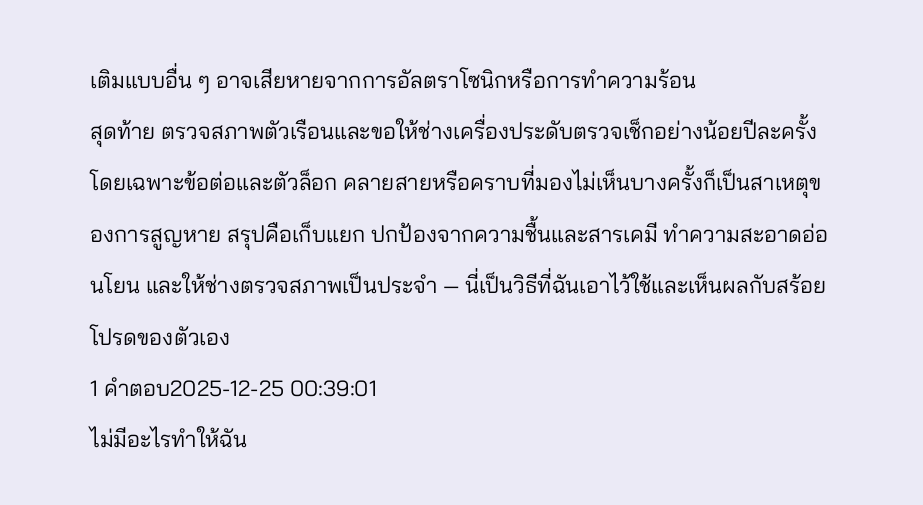เติมแบบอื่น ๆ อาจเสียหายจากการอัลตราโซนิกหรือการทำความร้อน
สุดท้าย ตรวจสภาพตัวเรือนและขอให้ช่างเครื่องประดับตรวจเช็กอย่างน้อยปีละครั้ง โดยเฉพาะข้อต่อและตัวล็อก คลายสายหรือคราบที่มองไม่เห็นบางครั้งก็เป็นสาเหตุของการสูญหาย สรุปคือเก็บแยก ปกป้องจากความชื้นและสารเคมี ทำความสะอาดอ่อนโยน และให้ช่างตรวจสภาพเป็นประจำ — นี่เป็นวิธีที่ฉันเอาไว้ใช้และเห็นผลกับสร้อยโปรดของตัวเอง
1 คำตอบ2025-12-25 00:39:01
ไม่มีอะไรทำให้ฉัน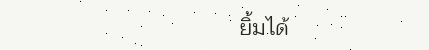ยิ้มได้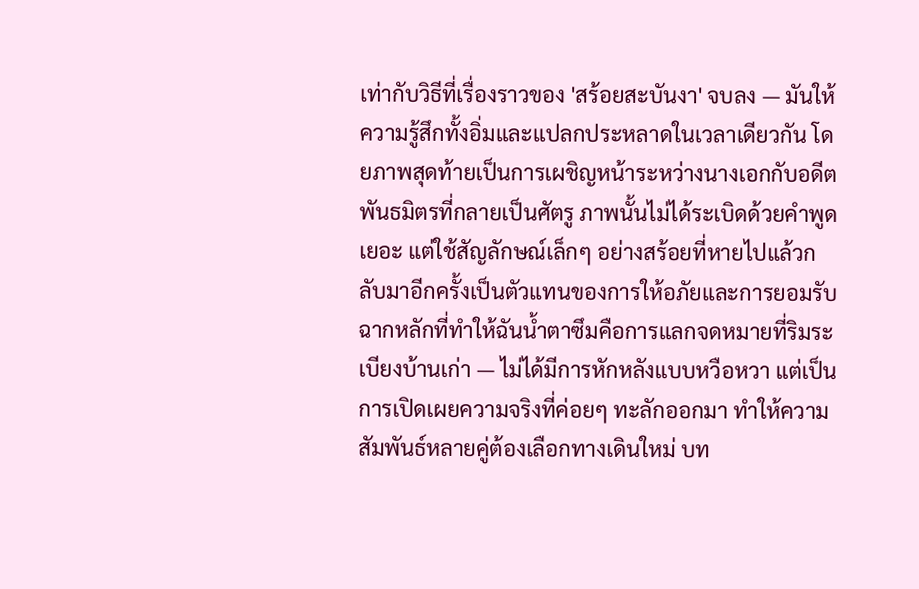เท่ากับวิธีที่เรื่องราวของ 'สร้อยสะบันงา' จบลง — มันให้ความรู้สึกทั้งอิ่มและแปลกประหลาดในเวลาเดียวกัน โดยภาพสุดท้ายเป็นการเผชิญหน้าระหว่างนางเอกกับอดีตพันธมิตรที่กลายเป็นศัตรู ภาพนั้นไม่ได้ระเบิดด้วยคำพูดเยอะ แต่ใช้สัญลักษณ์เล็กๆ อย่างสร้อยที่หายไปแล้วกลับมาอีกครั้งเป็นตัวแทนของการให้อภัยและการยอมรับ
ฉากหลักที่ทำให้ฉันน้ำตาซึมคือการแลกจดหมายที่ริมระเบียงบ้านเก่า — ไม่ได้มีการหักหลังแบบหวือหวา แต่เป็นการเปิดเผยความจริงที่ค่อยๆ ทะลักออกมา ทำให้ความสัมพันธ์หลายคู่ต้องเลือกทางเดินใหม่ บท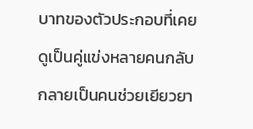บาทของตัวประกอบที่เคยดูเป็นคู่แข่งหลายคนกลับกลายเป็นคนช่วยเยียวยา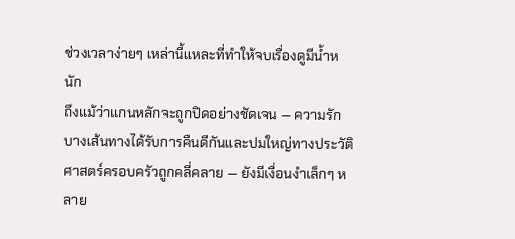ช่วงเวลาง่ายๆ เหล่านี้แหละที่ทำให้จบเรื่องดูมีน้ำหนัก
ถึงแม้ว่าแกนหลักจะถูกปิดอย่างชัดเจน — ความรักบางเส้นทางได้รับการคืนดีกันและปมใหญ่ทางประวัติศาสตร์ครอบครัวถูกคลี่คลาย — ยังมีเงื่อนงำเล็กๆ หลาย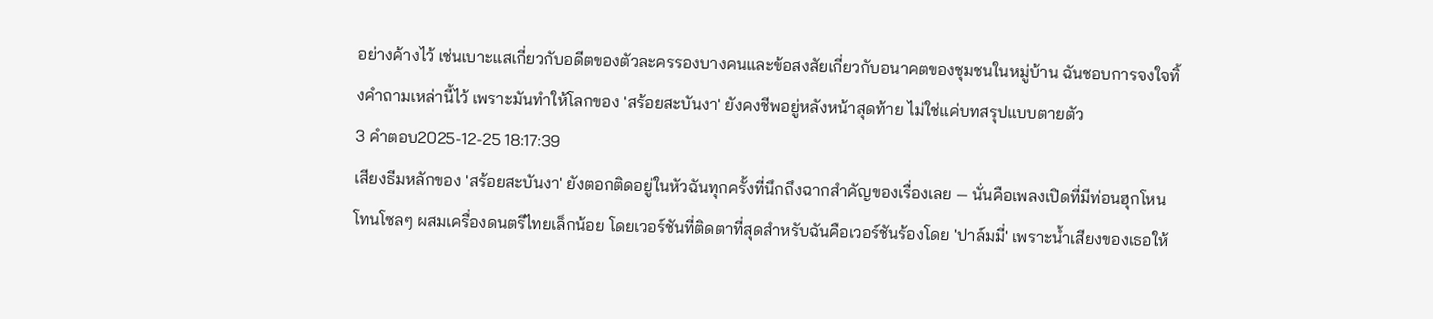อย่างค้างไว้ เช่นเบาะแสเกี่ยวกับอดีตของตัวละครรองบางคนและข้อสงสัยเกี่ยวกับอนาคตของชุมชนในหมู่บ้าน ฉันชอบการจงใจทิ้งคำถามเหล่านี้ไว้ เพราะมันทำให้โลกของ 'สร้อยสะบันงา' ยังคงชีพอยู่หลังหน้าสุดท้าย ไม่ใช่แค่บทสรุปแบบตายตัว
3 คำตอบ2025-12-25 18:17:39
เสียงธีมหลักของ 'สร้อยสะบันงา' ยังตอกติดอยู่ในหัวฉันทุกครั้งที่นึกถึงฉากสำคัญของเรื่องเลย — นั่นคือเพลงเปิดที่มีท่อนฮุกโหนโทนโซลๆ ผสมเครื่องดนตรีไทยเล็กน้อย โดยเวอร์ชันที่ติดตาที่สุดสำหรับฉันคือเวอร์ชันร้องโดย 'ปาล์มมี่' เพราะน้ำเสียงของเธอให้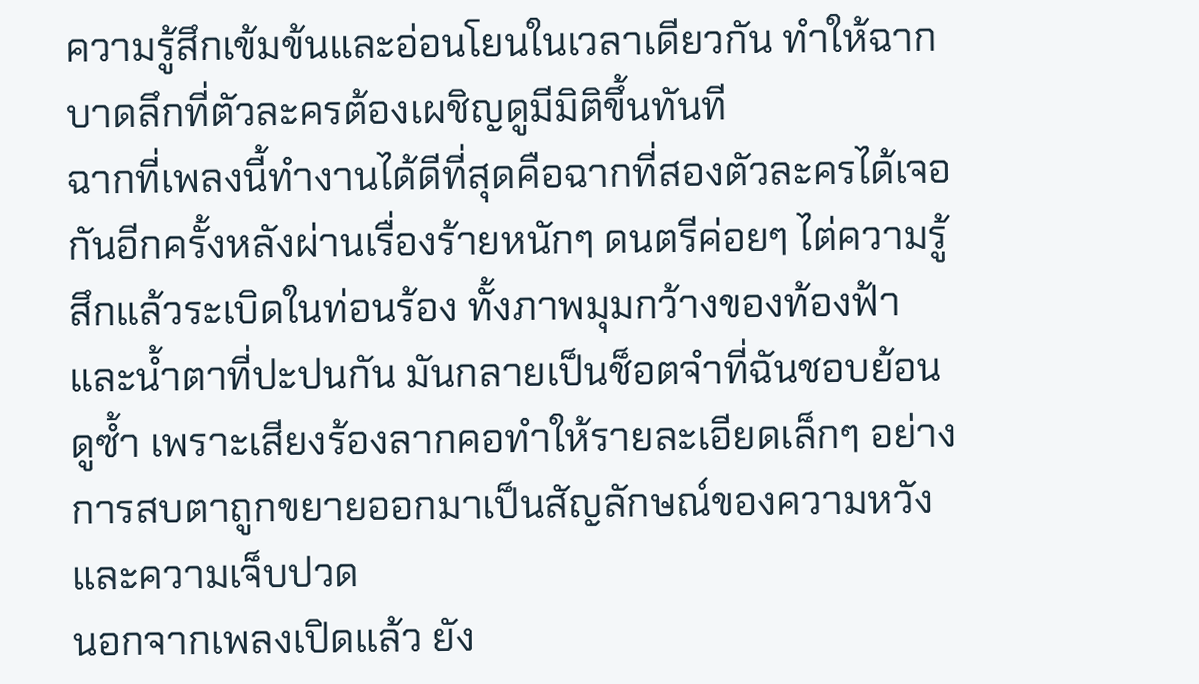ความรู้สึกเข้มข้นและอ่อนโยนในเวลาเดียวกัน ทำให้ฉากบาดลึกที่ตัวละครต้องเผชิญดูมีมิติขึ้นทันที
ฉากที่เพลงนี้ทำงานได้ดีที่สุดคือฉากที่สองตัวละครได้เจอกันอีกครั้งหลังผ่านเรื่องร้ายหนักๆ ดนตรีค่อยๆ ไต่ความรู้สึกแล้วระเบิดในท่อนร้อง ทั้งภาพมุมกว้างของท้องฟ้าและน้ำตาที่ปะปนกัน มันกลายเป็นช็อตจำที่ฉันชอบย้อนดูซ้ำ เพราะเสียงร้องลากคอทำให้รายละเอียดเล็กๆ อย่างการสบตาถูกขยายออกมาเป็นสัญลักษณ์ของความหวังและความเจ็บปวด
นอกจากเพลงเปิดแล้ว ยัง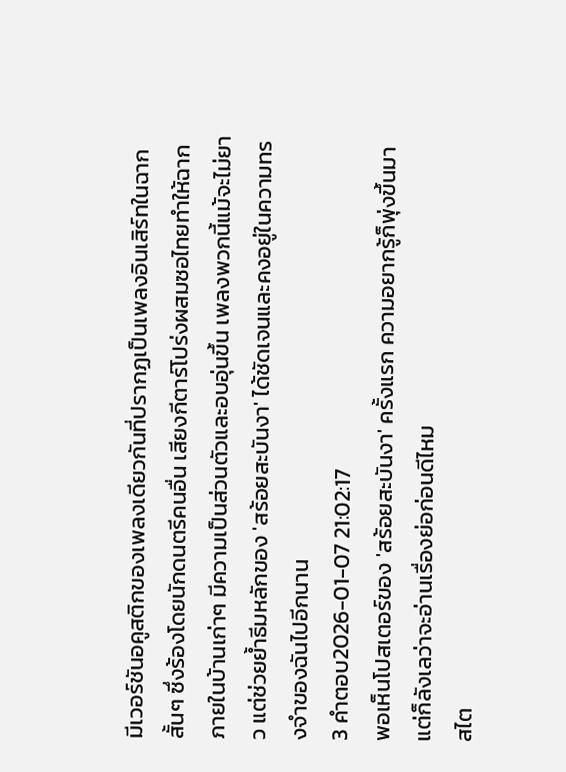มีเวอร์ชันอคูสติกของเพลงเดียวกันที่ปรากฏเป็นเพลงอินเสิร์ทในฉากสั้นๆ ซึ่งร้องโดยนักดนตรีคนอื่น เสียงกีตาร์โปร่งผสมซอไทยทำให้ฉากภายในบ้านเก่าๆ มีความเป็นส่วนตัวและอบอุ่นขึ้น เพลงพวกนี้แม้จะไม่ยาว แต่ช่วยย้ำธีมหลักของ 'สร้อยสะบันงา' ได้ชัดเจนและคงอยู่ในความทรงจำของฉันไปอีกนาน
3 คำตอบ2026-01-07 21:02:17
พอเห็นโปสเตอร์ของ 'สร้อยสะบันงา' ครั้งแรก ความอยากรู้ก็พุ่งขึ้นมา แต่ก็ลังเลว่าจะอ่านเรื่องย่อก่อนดีไหม
สไต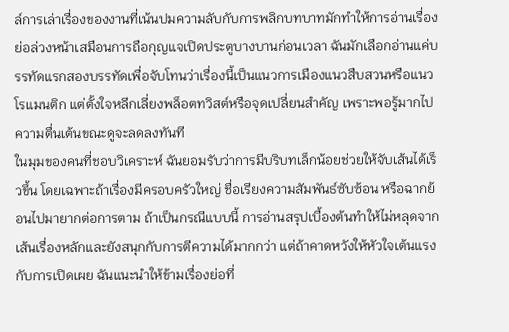ล์การเล่าเรื่องของงานที่เน้นปมความลับกับการพลิกบทบาทมักทำให้การอ่านเรื่องย่อล่วงหน้าเสมือนการถือกุญแจเปิดประตูบางบานก่อนเวลา ฉันมักเลือกอ่านแค่บรรทัดแรกสองบรรทัดเพื่อจับโทนว่าเรื่องนี้เป็นแนวการเมืองแนวสืบสวนหรือแนวโรแมนติก แต่ตั้งใจหลีกเลี่ยงพล็อตทวิสต์หรือจุดเปลี่ยนสำคัญ เพราะพอรู้มากไป ความตื่นเต้นขณะดูจะลดลงทันที
ในมุมของคนที่ชอบวิเคราะห์ ฉันยอมรับว่าการมีบริบทเล็กน้อยช่วยให้จับเส้นได้เร็วขึ้น โดยเฉพาะถ้าเรื่องมีครอบครัวใหญ่ ชื่อเรียงความสัมพันธ์ซับซ้อน หรือฉากย้อนไปมายากต่อการตาม ถ้าเป็นกรณีแบบนี้ การอ่านสรุปเบื้องต้นทำให้ไม่หลุดจากเส้นเรื่องหลักและยังสนุกกับการตีความได้มากกว่า แต่ถ้าคาดหวังให้หัวใจเต้นแรงกับการเปิดเผย ฉันแนะนำให้ข้ามเรื่องย่อที่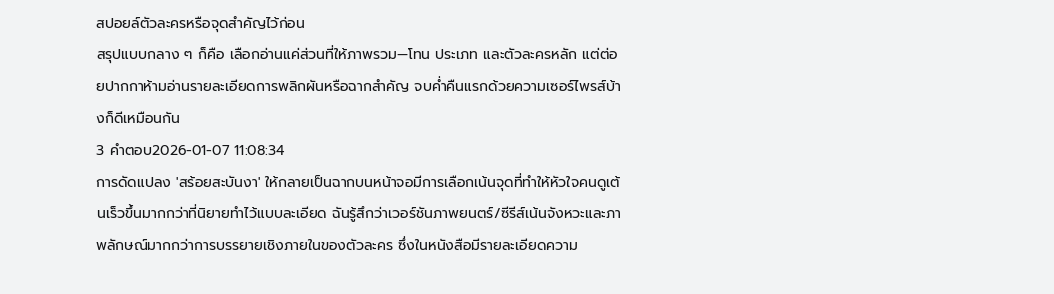สปอยล์ตัวละครหรือจุดสำคัญไว้ก่อน
สรุปแบบกลาง ๆ ก็คือ เลือกอ่านแค่ส่วนที่ให้ภาพรวม—โทน ประเภท และตัวละครหลัก แต่ต่อยปากกาห้ามอ่านรายละเอียดการพลิกผันหรือฉากสำคัญ จบค่ำคืนแรกด้วยความเซอร์ไพรส์บ้างก็ดีเหมือนกัน
3 คำตอบ2026-01-07 11:08:34
การดัดแปลง 'สร้อยสะบันงา' ให้กลายเป็นฉากบนหน้าจอมีการเลือกเน้นจุดที่ทำให้หัวใจคนดูเต้นเร็วขึ้นมากกว่าที่นิยายทำไว้แบบละเอียด ฉันรู้สึกว่าเวอร์ชันภาพยนตร์/ซีรีส์เน้นจังหวะและภาพลักษณ์มากกว่าการบรรยายเชิงภายในของตัวละคร ซึ่งในหนังสือมีรายละเอียดความ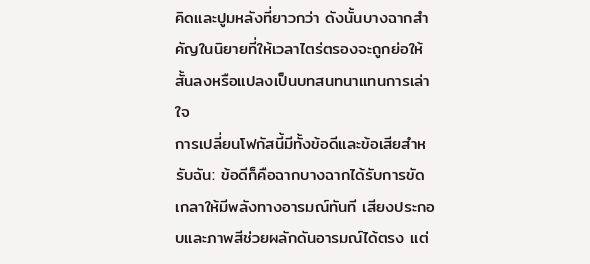คิดและปูมหลังที่ยาวกว่า ดังนั้นบางฉากสำคัญในนิยายที่ให้เวลาไตร่ตรองจะถูกย่อให้สั้นลงหรือแปลงเป็นบทสนทนาแทนการเล่าใจ
การเปลี่ยนโฟกัสนี้มีทั้งข้อดีและข้อเสียสำหรับฉัน: ข้อดีก็คือฉากบางฉากได้รับการขัดเกลาให้มีพลังทางอารมณ์ทันที เสียงประกอบและภาพสีช่วยผลักดันอารมณ์ได้ตรง แต่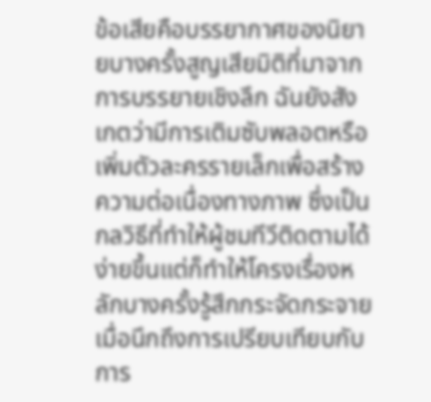ข้อเสียคือบรรยากาศของนิยายบางครั้งสูญเสียมิติที่มาจากการบรรยายเชิงลึก ฉันยังสังเกตว่ามีการเติมซับพลอตหรือเพิ่มตัวละครรายเล็กเพื่อสร้างความต่อเนื่องทางภาพ ซึ่งเป็นกลวิธีที่ทำให้ผู้ชมทีวีติดตามได้ง่ายขึ้นแต่ก็ทำให้โครงเรื่องหลักบางครั้งรู้สึกกระจัดกระจาย
เมื่อนึกถึงการเปรียบเทียบกับการ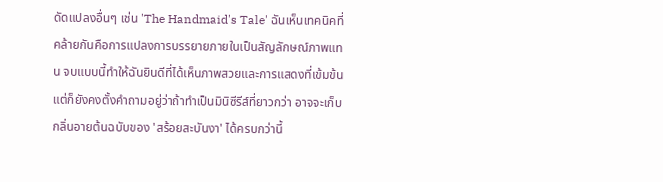ดัดแปลงอื่นๆ เช่น 'The Handmaid's Tale' ฉันเห็นเทคนิคที่คล้ายกันคือการแปลงการบรรยายภายในเป็นสัญลักษณ์ภาพแทน จบแบบนี้ทำให้ฉันยินดีที่ได้เห็นภาพสวยและการแสดงที่เข้มข้น แต่ก็ยังคงตั้งคำถามอยู่ว่าถ้าทำเป็นมินิซีรีส์ที่ยาวกว่า อาจจะเก็บกลิ่นอายต้นฉบับของ 'สร้อยสะบันงา' ได้ครบกว่านี้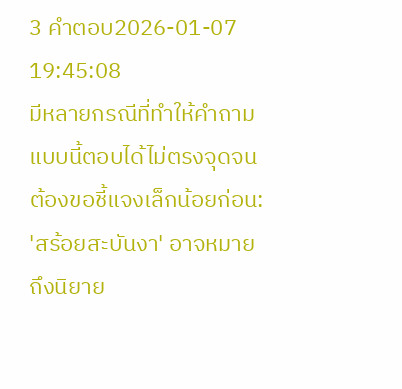3 คำตอบ2026-01-07 19:45:08
มีหลายกรณีที่ทำให้คำถามแบบนี้ตอบได้ไม่ตรงจุดจนต้องขอชี้แจงเล็กน้อยก่อน: 'สร้อยสะบันงา' อาจหมายถึงนิยาย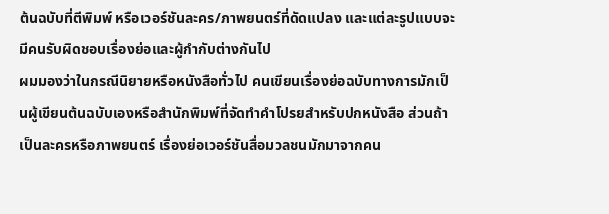ต้นฉบับที่ตีพิมพ์ หรือเวอร์ชันละคร/ภาพยนตร์ที่ดัดแปลง และแต่ละรูปแบบจะมีคนรับผิดชอบเรื่องย่อและผู้กำกับต่างกันไป
ผมมองว่าในกรณีนิยายหรือหนังสือทั่วไป คนเขียนเรื่องย่อฉบับทางการมักเป็นผู้เขียนต้นฉบับเองหรือสำนักพิมพ์ที่จัดทำคำโปรยสำหรับปกหนังสือ ส่วนถ้าเป็นละครหรือภาพยนตร์ เรื่องย่อเวอร์ชันสื่อมวลชนมักมาจากคน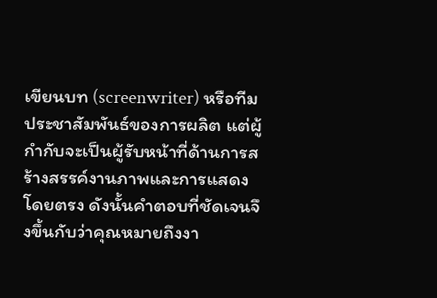เขียนบท (screenwriter) หรือทีมประชาสัมพันธ์ของการผลิต แต่ผู้กำกับจะเป็นผู้รับหน้าที่ด้านการสร้างสรรค์งานภาพและการแสดงโดยตรง ดังนั้นคำตอบที่ชัดเจนจึงขึ้นกับว่าคุณหมายถึงงา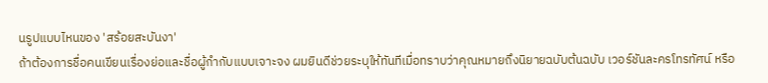นรูปแบบไหนของ 'สร้อยสะบันงา'
ถ้าต้องการชื่อคนเขียนเรื่องย่อและชื่อผู้กำกับแบบเจาะจง ผมยินดีช่วยระบุให้ทันทีเมื่อทราบว่าคุณหมายถึงนิยายฉบับต้นฉบับ เวอร์ชันละครโทรทัศน์ หรือ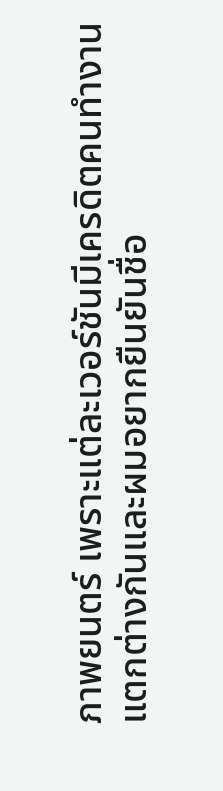ภาพยนตร์ เพราะแต่ละเวอร์ชันมีเครดิตคนทำงานแตกต่างกันและผมอยากยืนยันชื่อ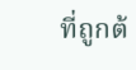ที่ถูกต้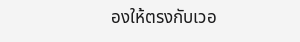องให้ตรงกับเวอ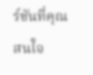ร์ชันที่คุณสนใจ